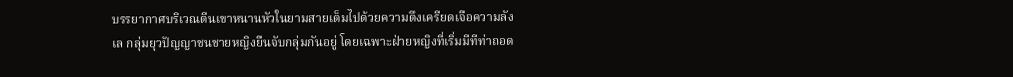บรรยากาศบริเวณตีนเขาหนานหัวในยามสายเต็มไปด้วยความตึงเครียดเจือความลังเล กลุ่มยุวปัญญาชนชายหญิงยืนจับกลุ่มกันอยู่ โดยเฉพาะฝ่ายหญิงที่เริ่มมีทีท่าถอด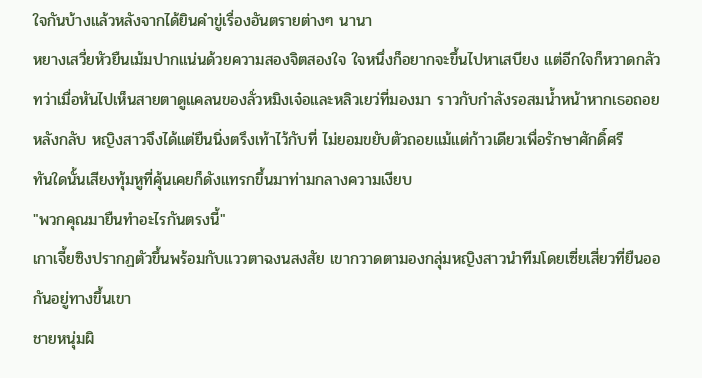ใจกันบ้างแล้วหลังจากได้ยินคำขู่เรื่องอันตรายต่างๆ นานา
หยางเสวี่ยหัวยืนเม้มปากแน่นด้วยความสองจิตสองใจ ใจหนึ่งก็อยากจะขึ้นไปหาเสบียง แต่อีกใจก็หวาดกลัว ทว่าเมื่อหันไปเห็นสายตาดูแคลนของลั่วหมิงเจ๋อและหลิวเยว่ที่มองมา ราวกับกำลังรอสมน้ำหน้าหากเธอถอยหลังกลับ หญิงสาวจึงได้แต่ยืนนิ่งตรึงเท้าไว้กับที่ ไม่ยอมขยับตัวถอยแม้แต่ก้าวเดียวเพื่อรักษาศักดิ์ศรี
ทันใดนั้นเสียงทุ้มหูที่คุ้นเคยก็ดังแทรกขึ้นมาท่ามกลางความเงียบ
"พวกคุณมายืนทำอะไรกันตรงนี้"
เกาเจี้ยซิงปรากฏตัวขึ้นพร้อมกับแววตาฉงนสงสัย เขากวาดตามองกลุ่มหญิงสาวนำทีมโดยเซี่ยเสี่ยวที่ยืนออกันอยู่ทางขึ้นเขา
ชายหนุ่มผิ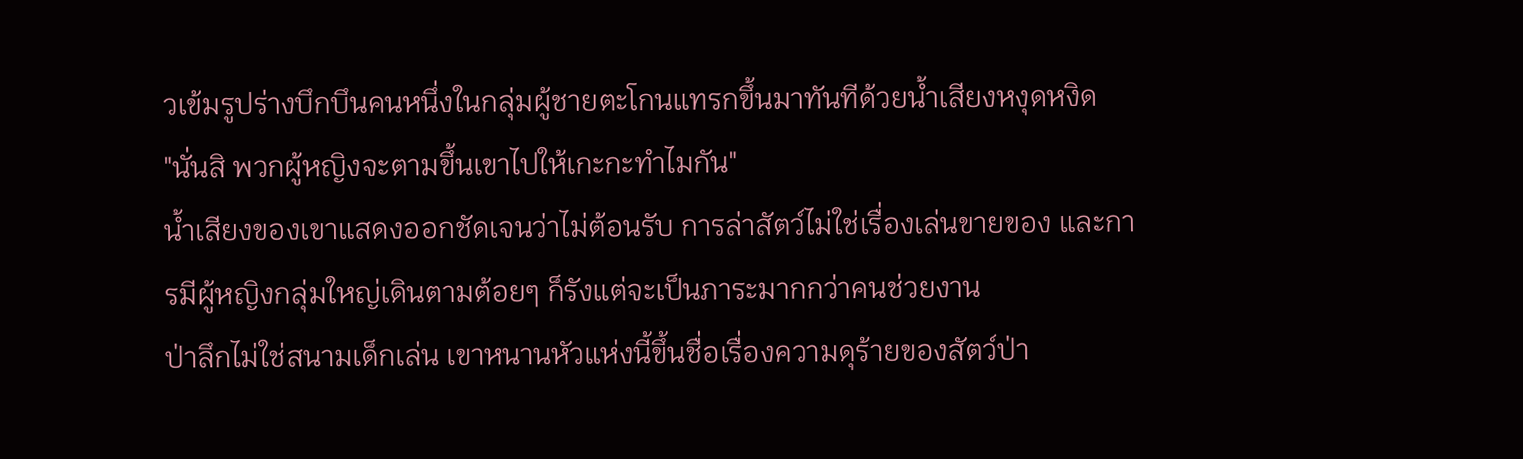วเข้มรูปร่างบึกบึนคนหนึ่งในกลุ่มผู้ชายตะโกนแทรกขึ้นมาทันทีด้วยน้ำเสียงหงุดหงิด
"นั่นสิ พวกผู้หญิงจะตามขึ้นเขาไปให้เกะกะทำไมกัน"
น้ำเสียงของเขาแสดงออกชัดเจนว่าไม่ต้อนรับ การล่าสัตว์ไม่ใช่เรื่องเล่นขายของ และการมีผู้หญิงกลุ่มใหญ่เดินตามต้อยๆ ก็รังแต่จะเป็นภาระมากกว่าคนช่วยงาน
ป่าลึกไม่ใช่สนามเด็กเล่น เขาหนานหัวแห่งนี้ขึ้นชื่อเรื่องความดุร้ายของสัตว์ป่า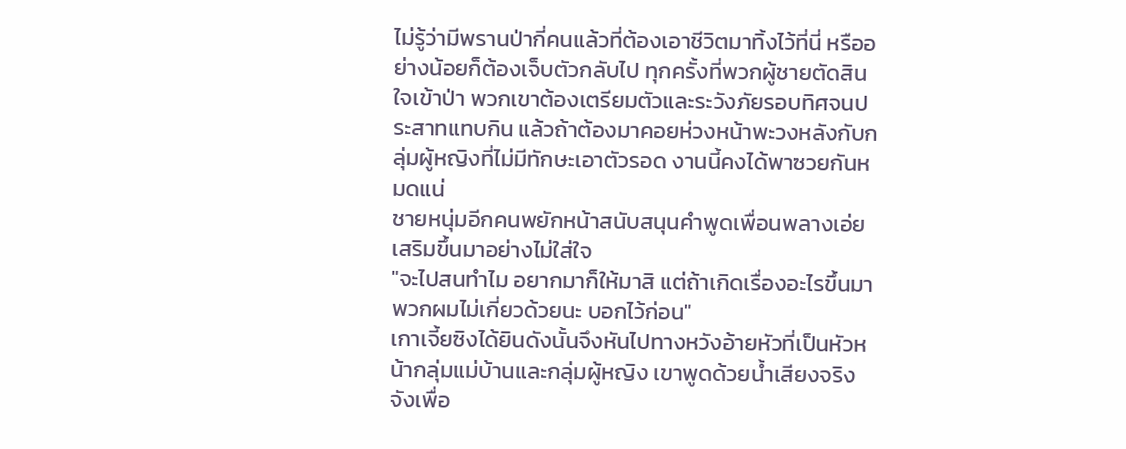ไม่รู้ว่ามีพรานป่ากี่คนแล้วที่ต้องเอาชีวิตมาทิ้งไว้ที่นี่ หรืออย่างน้อยก็ต้องเจ็บตัวกลับไป ทุกครั้งที่พวกผู้ชายตัดสินใจเข้าป่า พวกเขาต้องเตรียมตัวและระวังภัยรอบทิศจนประสาทแทบกิน แล้วถ้าต้องมาคอยห่วงหน้าพะวงหลังกับกลุ่มผู้หญิงที่ไม่มีทักษะเอาตัวรอด งานนี้คงได้พาซวยกันหมดแน่
ชายหนุ่มอีกคนพยักหน้าสนับสนุนคำพูดเพื่อนพลางเอ่ยเสริมขึ้นมาอย่างไม่ใส่ใจ
"จะไปสนทำไม อยากมาก็ให้มาสิ แต่ถ้าเกิดเรื่องอะไรขึ้นมา พวกผมไม่เกี่ยวด้วยนะ บอกไว้ก่อน"
เกาเจี้ยซิงได้ยินดังนั้นจึงหันไปทางหวังอ้ายหัวที่เป็นหัวหน้ากลุ่มแม่บ้านและกลุ่มผู้หญิง เขาพูดด้วยน้ำเสียงจริงจังเพื่อ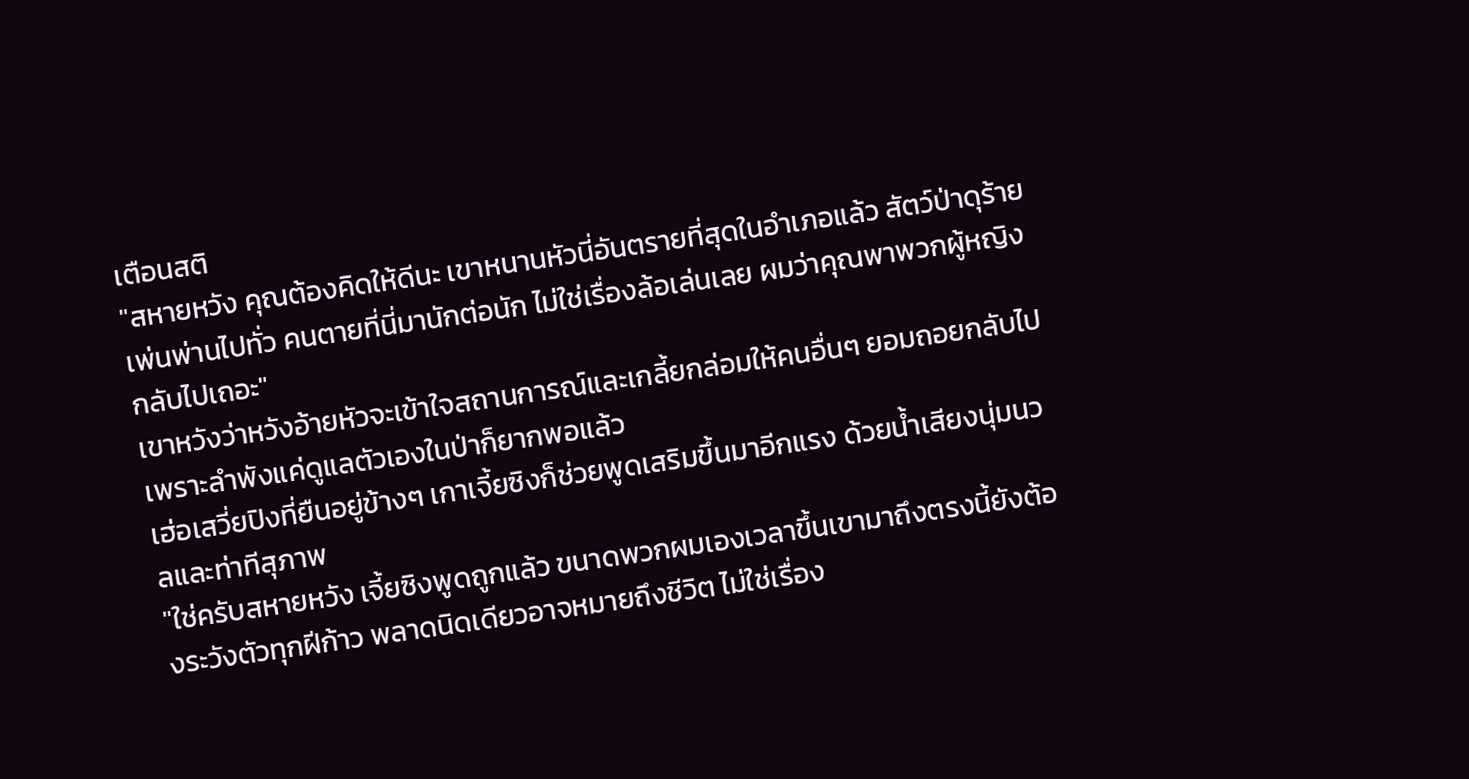เตือนสติ
"สหายหวัง คุณต้องคิดให้ดีนะ เขาหนานหัวนี่อันตรายที่สุดในอำเภอแล้ว สัตว์ป่าดุร้ายเพ่นพ่านไปทั่ว คนตายที่นี่มานักต่อนัก ไม่ใช่เรื่องล้อเล่นเลย ผมว่าคุณพาพวกผู้หญิงกลับไปเถอะ"
เขาหวังว่าหวังอ้ายหัวจะเข้าใจสถานการณ์และเกลี้ยกล่อมให้คนอื่นๆ ยอมถอยกลับไป เพราะลำพังแค่ดูแลตัวเองในป่าก็ยากพอแล้ว
เฮ่อเสวี่ยปิงที่ยืนอยู่ข้างๆ เกาเจี้ยซิงก็ช่วยพูดเสริมขึ้นมาอีกแรง ด้วยน้ำเสียงนุ่มนวลและท่าทีสุภาพ
"ใช่ครับสหายหวัง เจี้ยซิงพูดถูกแล้ว ขนาดพวกผมเองเวลาขึ้นเขามาถึงตรงนี้ยังต้องระวังตัวทุกฝีก้าว พลาดนิดเดียวอาจหมายถึงชีวิต ไม่ใช่เรื่อง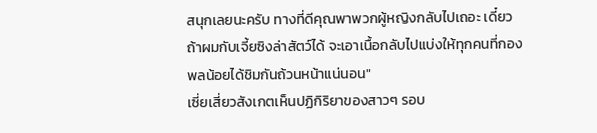สนุกเลยนะครับ ทางที่ดีคุณพาพวกผู้หญิงกลับไปเถอะ เดี๋ยวถ้าผมกับเจี้ยซิงล่าสัตว์ได้ จะเอาเนื้อกลับไปแบ่งให้ทุกคนที่กองพลน้อยได้ชิมกันถ้วนหน้าแน่นอน"
เซี่ยเสี่ยวสังเกตเห็นปฏิกิริยาของสาวๆ รอบ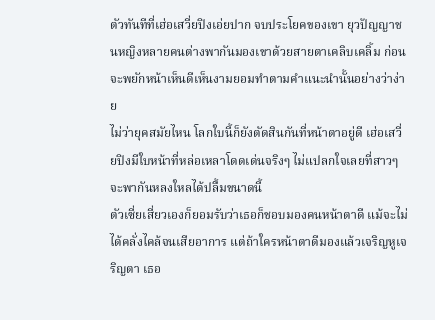ตัวทันทีที่เฮ่อเสวี่ยปิงเอ่ยปาก จบประโยคของเขา ยุวปัญญาชนหญิงหลายคนต่างพากันมองเขาด้วยสายตาเคลิบเคลิ้ม ก่อนจะพยักหน้าเห็นดีเห็นงามยอมทำตามคำแนะนำนั้นอย่างว่าง่าย
ไม่ว่ายุคสมัยไหน โลกใบนี้ก็ยังตัดสินกันที่หน้าตาอยู่ดี เฮ่อเสวี่ยปิงมีใบหน้าที่หล่อเหลาโดดเด่นจริงๆ ไม่แปลกใจเลยที่สาวๆ จะพากันหลงใหลได้ปลื้มขนาดนี้
ตัวเซี่ยเสี่ยวเองก็ยอมรับว่าเธอก็ชอบมองคนหน้าตาดี แม้จะไม่ได้คลั่งไคล้จนเสียอาการ แต่ถ้าใครหน้าตาดีมองแล้วเจริญหูเจริญตา เธอ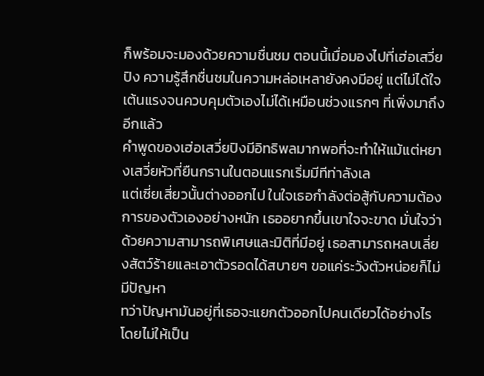ก็พร้อมจะมองด้วยความชื่นชม ตอนนี้เมื่อมองไปที่เฮ่อเสวี่ยปิง ความรู้สึกชื่นชมในความหล่อเหลายังคงมีอยู่ แต่ไม่ได้ใจเต้นแรงจนควบคุมตัวเองไม่ได้เหมือนช่วงแรกๆ ที่เพิ่งมาถึงอีกแล้ว
คำพูดของเฮ่อเสวี่ยปิงมีอิทธิพลมากพอที่จะทำให้แม้แต่หยางเสวี่ยหัวที่ยืนกรานในตอนแรกเริ่มมีทีท่าลังเล
แต่เซี่ยเสี่ยวนั้นต่างออกไป ในใจเธอกำลังต่อสู้กับความต้องการของตัวเองอย่างหนัก เธออยากขึ้นเขาใจจะขาด มั่นใจว่าด้วยความสามารถพิเศษและมิติที่มีอยู่ เธอสามารถหลบเลี่ยงสัตว์ร้ายและเอาตัวรอดได้สบายๆ ขอแค่ระวังตัวหน่อยก็ไม่มีปัญหา
ทว่าปัญหามันอยู่ที่เธอจะแยกตัวออกไปคนเดียวได้อย่างไรโดยไม่ให้เป็น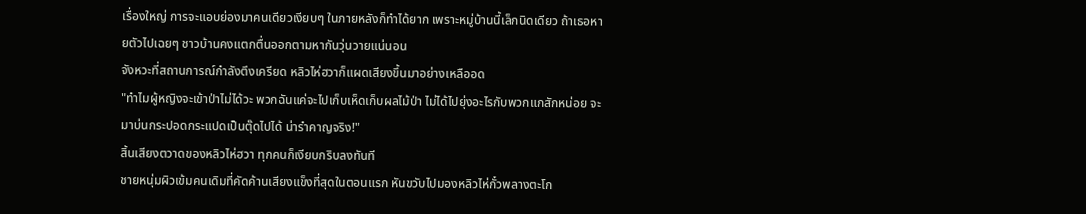เรื่องใหญ่ การจะแอบย่องมาคนเดียวเงียบๆ ในภายหลังก็ทำได้ยาก เพราะหมู่บ้านนี้เล็กนิดเดียว ถ้าเธอหายตัวไปเฉยๆ ชาวบ้านคงแตกตื่นออกตามหากันวุ่นวายแน่นอน
จังหวะที่สถานการณ์กำลังตึงเครียด หลิวไห่ฮวาก็แผดเสียงขึ้นมาอย่างเหลืออด
"ทำไมผู้หญิงจะเข้าป่าไม่ได้วะ พวกฉันแค่จะไปเก็บเห็ดเก็บผลไม้ป่า ไม่ได้ไปยุ่งอะไรกับพวกแกสักหน่อย จะมาบ่นกระปอดกระแปดเป็นตุ๊ดไปได้ น่ารำคาญจริง!"
สิ้นเสียงตวาดของหลิวไห่ฮวา ทุกคนก็เงียบกริบลงทันที
ชายหนุ่มผิวเข้มคนเดิมที่คัดค้านเสียงแข็งที่สุดในตอนแรก หันขวับไปมองหลิวไห่กั๋วพลางตะโก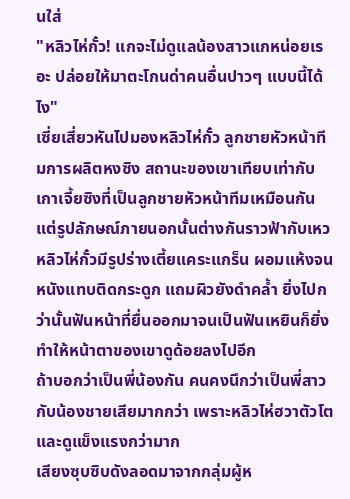นใส่
"หลิวไห่กั๋ว! แกจะไม่ดูแลน้องสาวแกหน่อยเรอะ ปล่อยให้มาตะโกนด่าคนอื่นปาวๆ แบบนี้ได้ไง"
เซี่ยเสี่ยวหันไปมองหลิวไห่กั๋ว ลูกชายหัวหน้าทีมการผลิตหงซิง สถานะของเขาเทียบเท่ากับเกาเจี้ยซิงที่เป็นลูกชายหัวหน้าทีมเหมือนกัน แต่รูปลักษณ์ภายนอกนั้นต่างกันราวฟ้ากับเหว
หลิวไห่กั๋วมีรูปร่างเตี้ยแคระแกร็น ผอมแห้งจนหนังแทบติดกระดูก แถมผิวยังดำคล้ำ ยิ่งไปกว่านั้นฟันหน้าที่ยื่นออกมาจนเป็นฟันเหยินก็ยิ่งทำให้หน้าตาของเขาดูด้อยลงไปอีก
ถ้าบอกว่าเป็นพี่น้องกัน คนคงนึกว่าเป็นพี่สาวกับน้องชายเสียมากกว่า เพราะหลิวไห่ฮวาตัวโตและดูแข็งแรงกว่ามาก
เสียงซุบซิบดังลอดมาจากกลุ่มผู้ห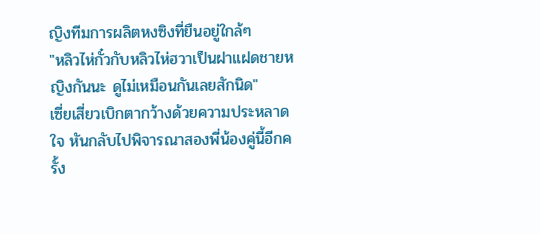ญิงทีมการผลิตหงซิงที่ยืนอยู่ใกล้ๆ
"หลิวไห่กั๋วกับหลิวไห่ฮวาเป็นฝาแฝดชายหญิงกันนะ ดูไม่เหมือนกันเลยสักนิด"
เซี่ยเสี่ยวเบิกตากว้างด้วยความประหลาดใจ หันกลับไปพิจารณาสองพี่น้องคู่นี้อีกครั้ง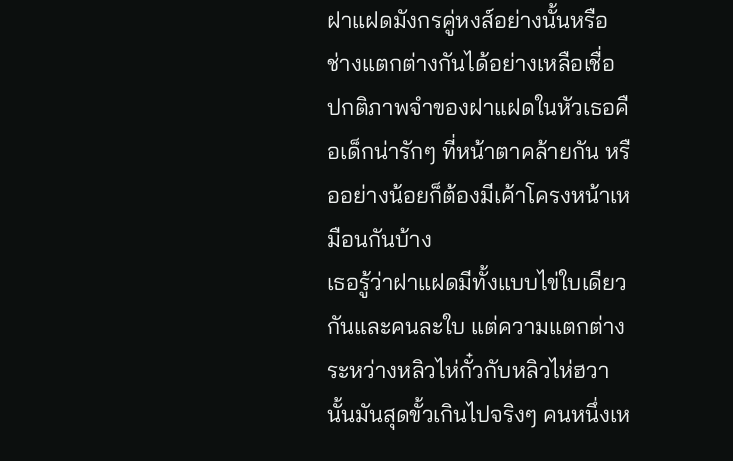ฝาแฝดมังกรคู่หงส์อย่างนั้นหรือ ช่างแตกต่างกันได้อย่างเหลือเชื่อ ปกติภาพจำของฝาแฝดในหัวเธอคือเด็กน่ารักๆ ที่หน้าตาคล้ายกัน หรืออย่างน้อยก็ต้องมีเค้าโครงหน้าเหมือนกันบ้าง
เธอรู้ว่าฝาแฝดมีทั้งแบบไข่ใบเดียวกันและคนละใบ แต่ความแตกต่างระหว่างหลิวไห่กั๋วกับหลิวไห่ฮวานั้นมันสุดขั้วเกินไปจริงๆ คนหนึ่งเห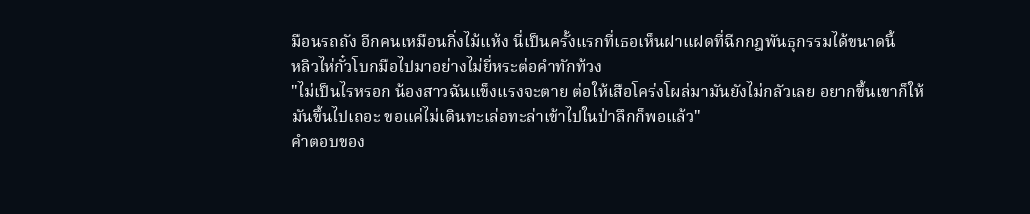มือนรถถัง อีกคนเหมือนกิ่งไม้แห้ง นี่เป็นครั้งแรกที่เธอเห็นฝาแฝดที่ฉีกกฎพันธุกรรมได้ขนาดนี้
หลิวไห่กั๋วโบกมือไปมาอย่างไม่ยี่หระต่อคำทักท้วง
"ไม่เป็นไรหรอก น้องสาวฉันแข็งแรงจะตาย ต่อให้เสือโคร่งโผล่มามันยังไม่กลัวเลย อยากขึ้นเขาก็ให้มันขึ้นไปเถอะ ขอแค่ไม่เดินทะเล่อทะล่าเข้าไปในป่าลึกก็พอแล้ว"
คำตอบของ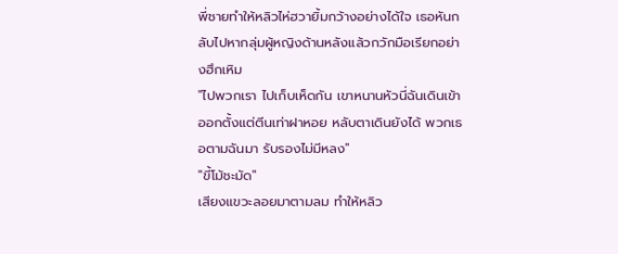พี่ชายทำให้หลิวไห่ฮวายิ้มกว้างอย่างได้ใจ เธอหันกลับไปหากลุ่มผู้หญิงด้านหลังแล้วกวักมือเรียกอย่างฮึกเหิม
"ไปพวกเรา ไปเก็บเห็ดกัน เขาหนานหัวนี่ฉันเดินเข้าออกตั้งแต่ตีนเท่าฝาหอย หลับตาเดินยังได้ พวกเธอตามฉันมา รับรองไม่มีหลง"
"ขี้โม้ชะมัด"
เสียงแขวะลอยมาตามลม ทำให้หลิว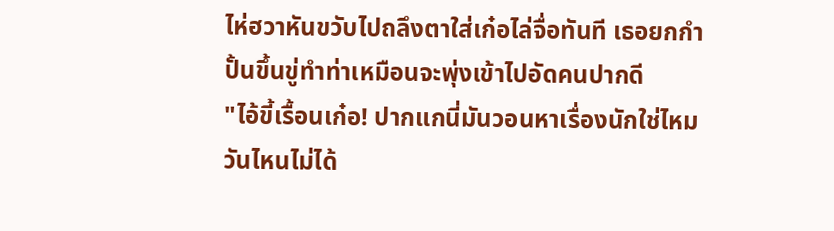ไห่ฮวาหันขวับไปถลึงตาใส่เก๋อไล่จื่อทันที เธอยกกำปั้นขึ้นขู่ทำท่าเหมือนจะพุ่งเข้าไปอัดคนปากดี
"ไอ้ขี้เรื้อนเก๋อ! ปากแกนี่มันวอนหาเรื่องนักใช่ไหม วันไหนไม่ได้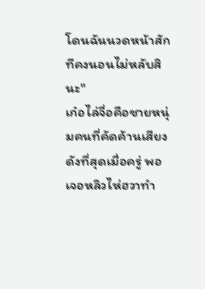โดนฉันนวดหน้าสักทีคงนอนไม่หลับสินะ"
เก๋อไล่จื่อคือชายหนุ่มคนที่คัดค้านเสียงดังที่สุดเมื่อครู่ พอเจอหลิวไห่ฮวาทำ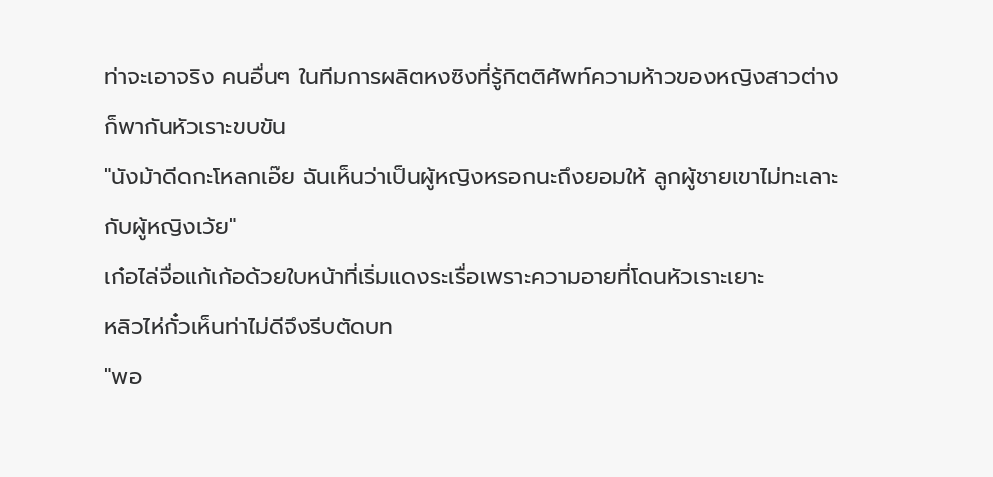ท่าจะเอาจริง คนอื่นๆ ในทีมการผลิตหงซิงที่รู้กิตติศัพท์ความห้าวของหญิงสาวต่างก็พากันหัวเราะขบขัน
"นังม้าดีดกะโหลกเอ๊ย ฉันเห็นว่าเป็นผู้หญิงหรอกนะถึงยอมให้ ลูกผู้ชายเขาไม่ทะเลาะกับผู้หญิงเว้ย"
เก๋อไล่จื่อแก้เก้อด้วยใบหน้าที่เริ่มแดงระเรื่อเพราะความอายที่โดนหัวเราะเยาะ
หลิวไห่กั๋วเห็นท่าไม่ดีจึงรีบตัดบท
"พอ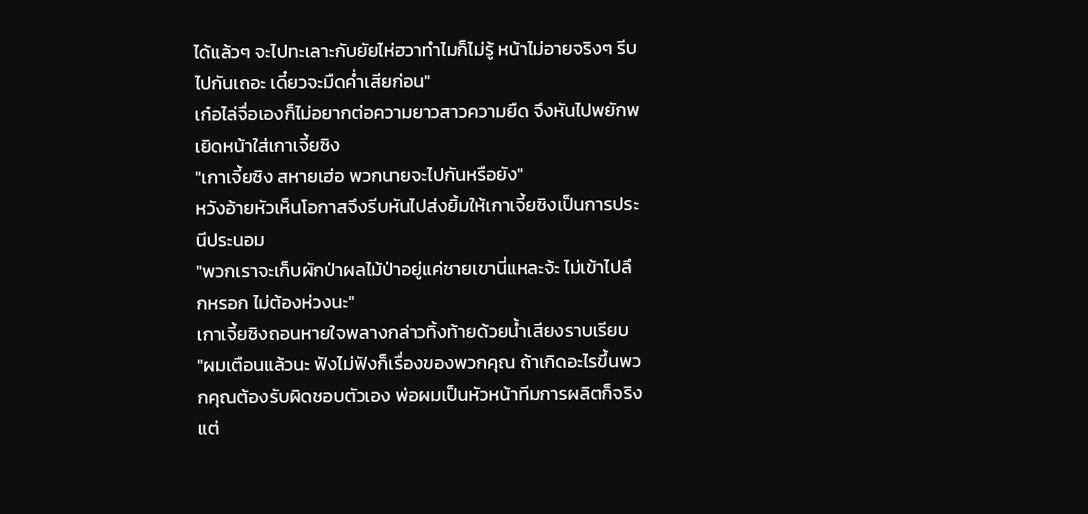ได้แล้วๆ จะไปทะเลาะกับยัยไห่ฮวาทำไมก็ไม่รู้ หน้าไม่อายจริงๆ รีบไปกันเถอะ เดี๋ยวจะมืดค่ำเสียก่อน"
เก๋อไล่จื่อเองก็ไม่อยากต่อความยาวสาวความยืด จึงหันไปพยักพเยิดหน้าใส่เกาเจี้ยซิง
"เกาเจี้ยซิง สหายเฮ่อ พวกนายจะไปกันหรือยัง"
หวังอ้ายหัวเห็นโอกาสจึงรีบหันไปส่งยิ้มให้เกาเจี้ยซิงเป็นการประนีประนอม
"พวกเราจะเก็บผักป่าผลไม้ป่าอยู่แค่ชายเขานี่แหละจ้ะ ไม่เข้าไปลึกหรอก ไม่ต้องห่วงนะ"
เกาเจี้ยซิงถอนหายใจพลางกล่าวทิ้งท้ายด้วยน้ำเสียงราบเรียบ
"ผมเตือนแล้วนะ ฟังไม่ฟังก็เรื่องของพวกคุณ ถ้าเกิดอะไรขึ้นพวกคุณต้องรับผิดชอบตัวเอง พ่อผมเป็นหัวหน้าทีมการผลิตก็จริง แต่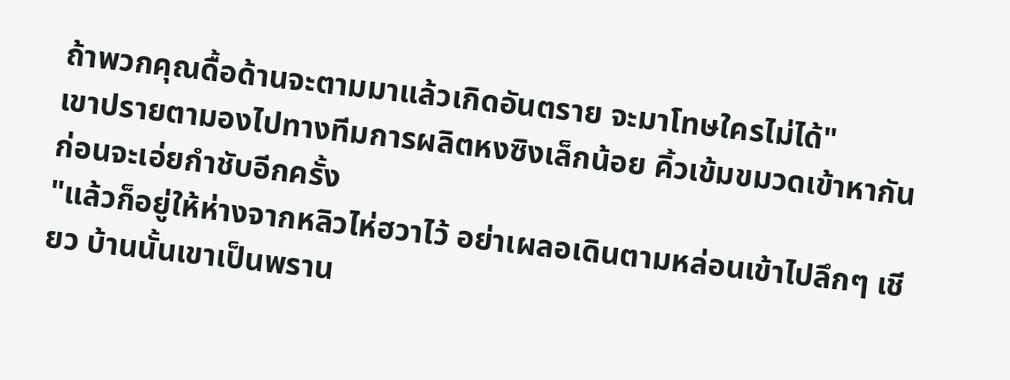ถ้าพวกคุณดื้อด้านจะตามมาแล้วเกิดอันตราย จะมาโทษใครไม่ได้"
เขาปรายตามองไปทางทีมการผลิตหงซิงเล็กน้อย คิ้วเข้มขมวดเข้าหากันก่อนจะเอ่ยกำชับอีกครั้ง
"แล้วก็อยู่ให้ห่างจากหลิวไห่ฮวาไว้ อย่าเผลอเดินตามหล่อนเข้าไปลึกๆ เชียว บ้านนั้นเขาเป็นพราน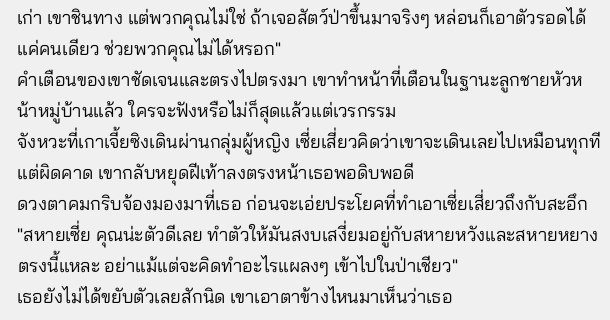เก่า เขาชินทาง แต่พวกคุณไม่ใช่ ถ้าเจอสัตว์ป่าขึ้นมาจริงๆ หล่อนก็เอาตัวรอดได้แค่คนเดียว ช่วยพวกคุณไม่ได้หรอก"
คำเตือนของเขาชัดเจนและตรงไปตรงมา เขาทำหน้าที่เตือนในฐานะลูกชายหัวหน้าหมู่บ้านแล้ว ใครจะฟังหรือไม่ก็สุดแล้วแต่เวรกรรม
จังหวะที่เกาเจี้ยซิงเดินผ่านกลุ่มผู้หญิง เซี่ยเสี่ยวคิดว่าเขาจะเดินเลยไปเหมือนทุกที แต่ผิดคาด เขากลับหยุดฝีเท้าลงตรงหน้าเธอพอดิบพอดี
ดวงตาคมกริบจ้องมองมาที่เธอ ก่อนจะเอ่ยประโยคที่ทำเอาเซี่ยเสี่ยวถึงกับสะอึก
"สหายเซี่ย คุณน่ะตัวดีเลย ทำตัวให้มันสงบเสงี่ยมอยู่กับสหายหวังและสหายหยางตรงนี้แหละ อย่าแม้แต่จะคิดทำอะไรแผลงๆ เข้าไปในป่าเชียว"
เธอยังไม่ได้ขยับตัวเลยสักนิด เขาเอาตาข้างไหนมาเห็นว่าเธอ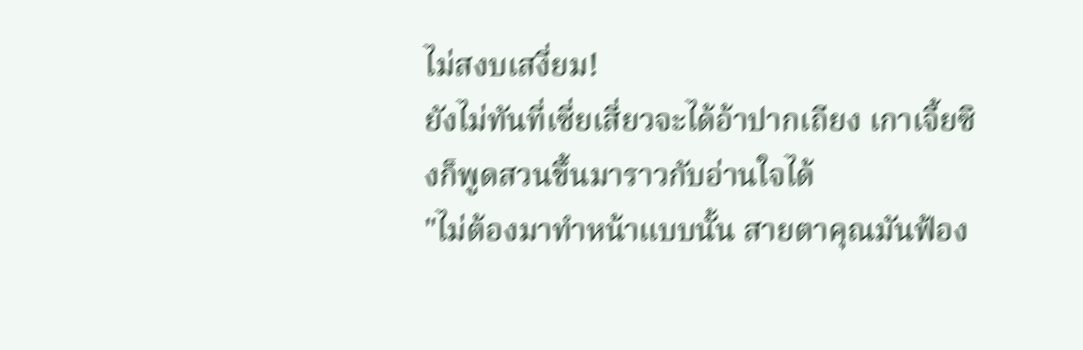ไม่สงบเสงี่ยม!
ยังไม่ทันที่เซี่ยเสี่ยวจะได้อ้าปากเถียง เกาเจี้ยซิงก็พูดสวนขึ้นมาราวกับอ่านใจได้
"ไม่ต้องมาทำหน้าแบบนั้น สายตาคุณมันฟ้อง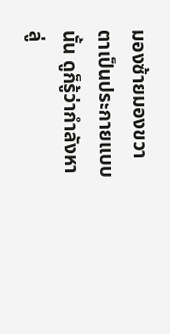มองซ้ายมองขวาตาเป็นประกายแบบนั้น ดูก็รู้ว่ากำลังหาลู่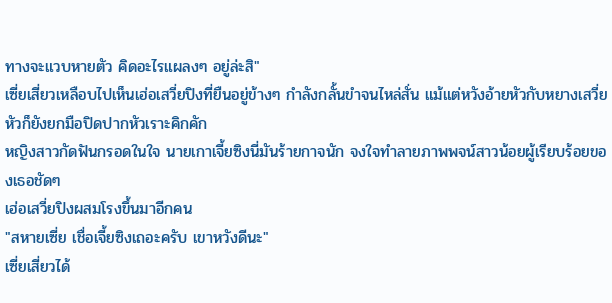ทางจะแวบหายตัว คิดอะไรแผลงๆ อยู่ล่ะสิ"
เซี่ยเสี่ยวเหลือบไปเห็นเฮ่อเสวี่ยปิงที่ยืนอยู่ข้างๆ กำลังกลั้นขำจนไหล่สั่น แม้แต่หวังอ้ายหัวกับหยางเสวี่ยหัวก็ยังยกมือปิดปากหัวเราะคิกคัก
หญิงสาวกัดฟันกรอดในใจ นายเกาเจี้ยซิงนี่มันร้ายกาจนัก จงใจทำลายภาพพจน์สาวน้อยผู้เรียบร้อยของเธอชัดๆ
เฮ่อเสวี่ยปิงผสมโรงขึ้นมาอีกคน
"สหายเซี่ย เชื่อเจี้ยซิงเถอะครับ เขาหวังดีนะ"
เซี่ยเสี่ยวได้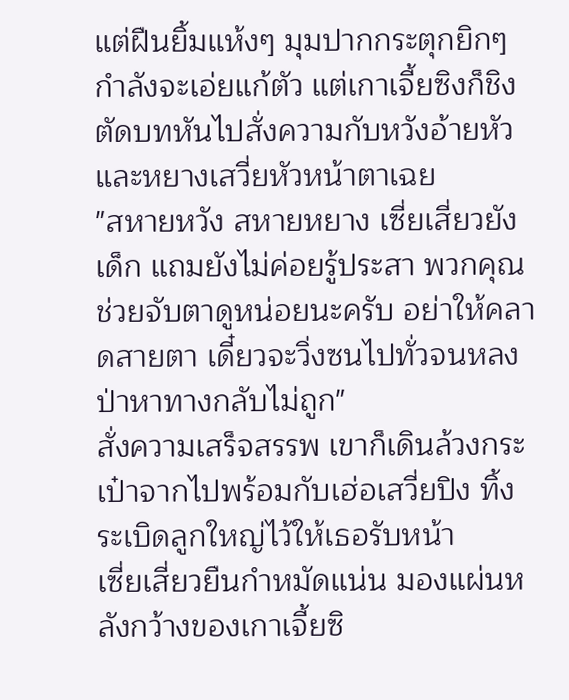แต่ฝืนยิ้มแห้งๆ มุมปากกระตุกยิกๆ กำลังจะเอ่ยแก้ตัว แต่เกาเจี้ยซิงก็ชิงตัดบทหันไปสั่งความกับหวังอ้ายหัวและหยางเสวี่ยหัวหน้าตาเฉย
"สหายหวัง สหายหยาง เซี่ยเสี่ยวยังเด็ก แถมยังไม่ค่อยรู้ประสา พวกคุณช่วยจับตาดูหน่อยนะครับ อย่าให้คลาดสายตา เดี๋ยวจะวิ่งซนไปทั่วจนหลงป่าหาทางกลับไม่ถูก"
สั่งความเสร็จสรรพ เขาก็เดินล้วงกระเป๋าจากไปพร้อมกับเฮ่อเสวี่ยปิง ทิ้งระเบิดลูกใหญ่ไว้ให้เธอรับหน้า
เซี่ยเสี่ยวยืนกำหมัดแน่น มองแผ่นหลังกว้างของเกาเจี้ยซิ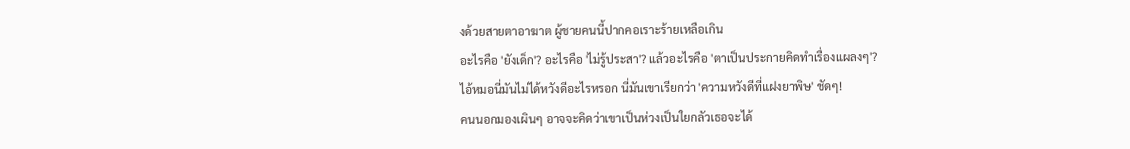งด้วยสายตาอาฆาต ผู้ชายคนนี้ปากคอเราะร้ายเหลือเกิน
อะไรคือ 'ยังเด็ก'? อะไรคือ 'ไม่รู้ประสา'? แล้วอะไรคือ 'ตาเป็นประกายคิดทำเรื่องแผลงๆ'?
ไอ้หมอนี่มันไม่ได้หวังดีอะไรหรอก นี่มันเขาเรียกว่า 'ความหวังดีที่แฝงยาพิษ' ชัดๆ!
คนนอกมองเผินๆ อาจจะคิดว่าเขาเป็นห่วงเป็นใยกลัวเธอจะได้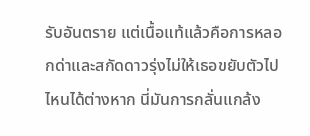รับอันตราย แต่เนื้อแท้แล้วคือการหลอกด่าและสกัดดาวรุ่งไม่ให้เธอขยับตัวไปไหนได้ต่างหาก นี่มันการกลั่นแกล้ง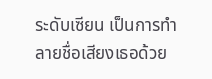ระดับเซียน เป็นการทำลายชื่อเสียงเธอด้วย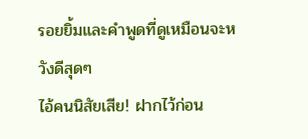รอยยิ้มและคำพูดที่ดูเหมือนจะหวังดีสุดๆ
ไอ้คนนิสัยเสีย! ฝากไว้ก่อน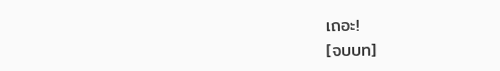เถอะ!
[จบบท]